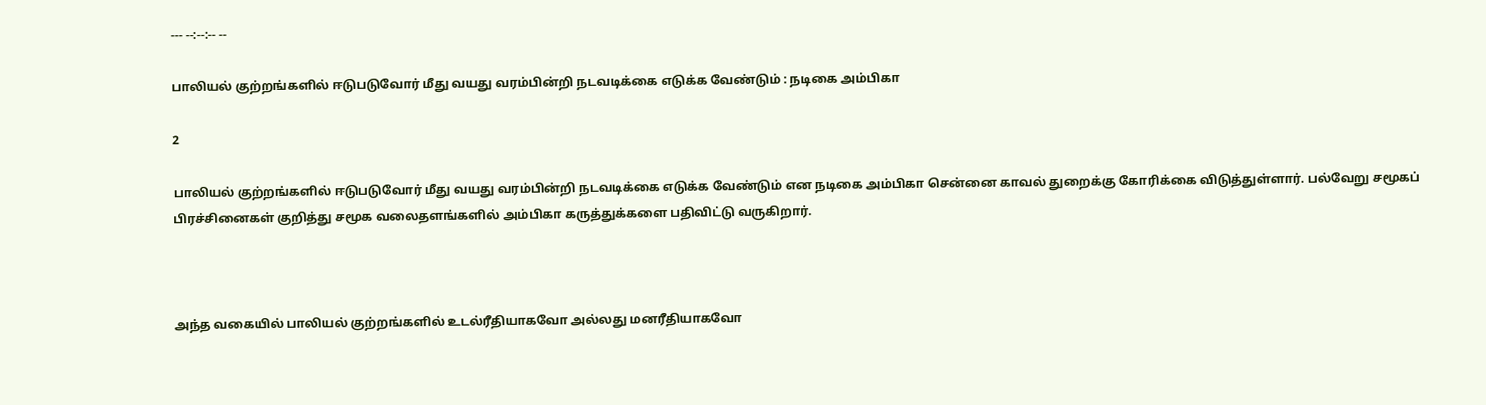--- --:--:-- --

பாலியல் குற்றங்களில் ஈடுபடுவோர் மீது வயது வரம்பின்றி நடவடிக்கை எடுக்க வேண்டும் : நடிகை அம்பிகா

2

பாலியல் குற்றங்களில் ஈடுபடுவோர் மீது வயது வரம்பின்றி நடவடிக்கை எடுக்க வேண்டும் என நடிகை அம்பிகா சென்னை காவல் துறைக்கு கோரிக்கை விடுத்துள்ளார். பல்வேறு சமூகப் பிரச்சினைகள் குறித்து சமூக வலைதளங்களில் அம்பிகா கருத்துக்களை பதிவிட்டு வருகிறார்.



அந்த வகையில் பாலியல் குற்றங்களில் உடல்ரீதியாகவோ அல்லது மனரீதியாகவோ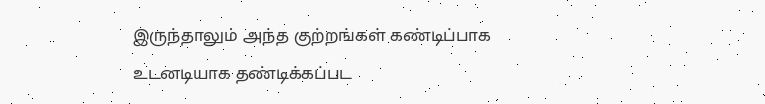இருந்தாலும் அந்த குற்றங்கள் கண்டிப்பாக உடனடியாக தண்டிக்கப்பட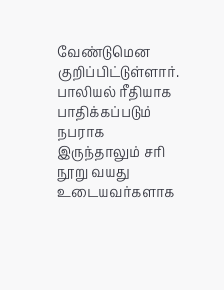வேண்டுமென குறிப்பிட்டுள்ளார். பாலியல் ரீதியாக பாதிக்கப்படும் நபராக இருந்தாலும் சரி நூறு வயது உடையவர்களாக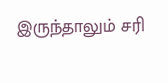இருந்தாலும் சரி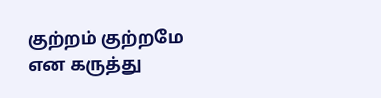குற்றம் குற்றமே என கருத்து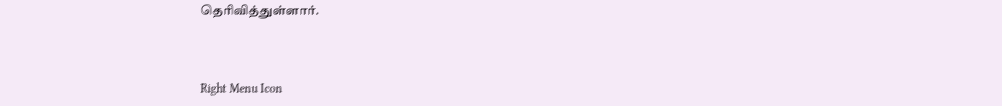தெரிவித்துள்ளார்.



Right Menu Icon